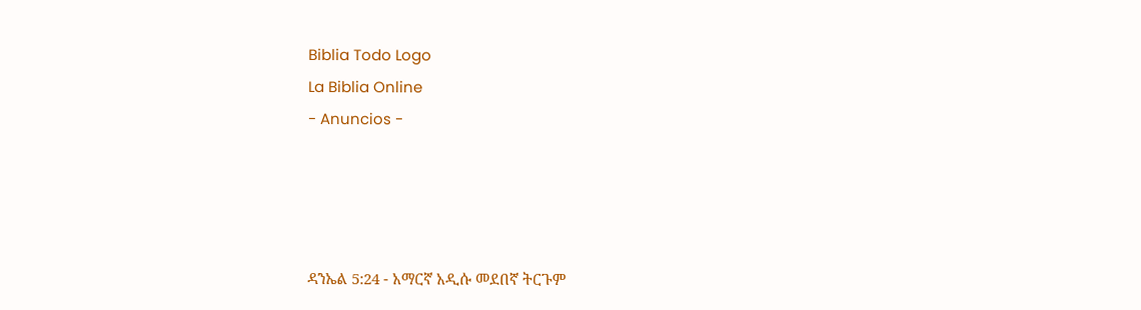Biblia Todo Logo
La Biblia Online
- Anuncios -




ዳንኤል 5:24 - አማርኛ አዲሱ መደበኛ ትርጉም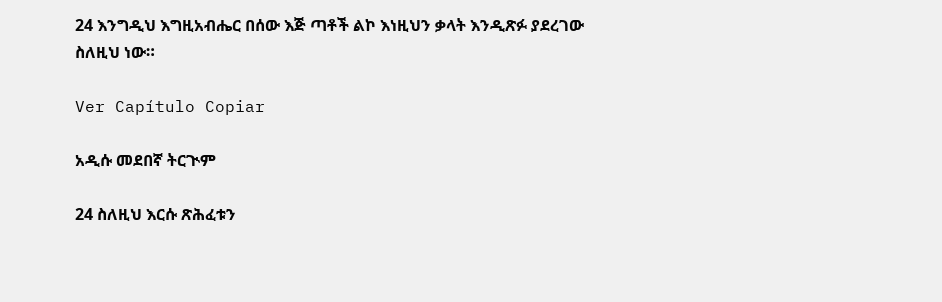24 እንግዲህ እግዚአብሔር በሰው እጅ ጣቶች ልኮ እነዚህን ቃላት እንዲጽፉ ያደረገው ስለዚህ ነው።

Ver Capítulo Copiar

አዲሱ መደበኛ ትርጒም

24 ስለዚህ እርሱ ጽሕፈቱን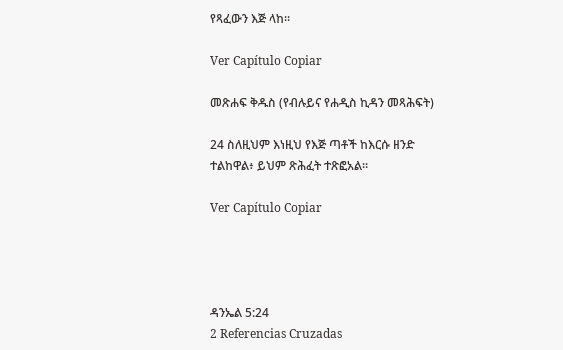የጻፈውን እጅ ላከ።

Ver Capítulo Copiar

መጽሐፍ ቅዱስ (የብሉይና የሐዲስ ኪዳን መጻሕፍት)

24 ስለዚህም እነዚህ የእጅ ጣቶች ከእርሱ ዘንድ ተልከዋል፥ ይህም ጽሕፈት ተጽፎአል።

Ver Capítulo Copiar




ዳንኤል 5:24
2 Referencias Cruzadas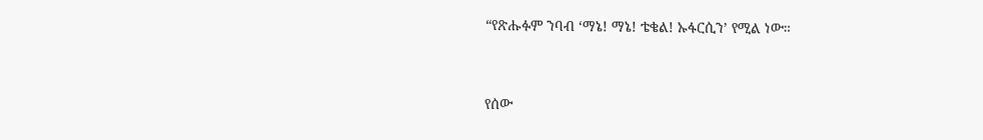“የጽሑፉም ንባብ ‘ማኔ! ማኔ! ቴቄል! ኡፋርሲን’ የሚል ነው።


የሰው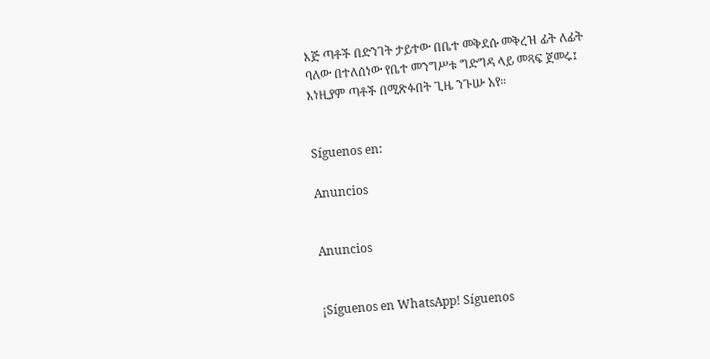እጅ ጣቶች በድንገት ታይተው በቤተ መቅደሱ መቅረዝ ፊት ለፊት ባለው በተለሰነው የቤተ መንግሥቱ ግድግዳ ላይ መጻፍ ጀመሩ፤ እነዚያም ጣቶች በሚጽፉበት ጊዜ ንጉሡ አየ።


Síguenos en:

Anuncios


Anuncios


¡Síguenos en WhatsApp! Síguenos